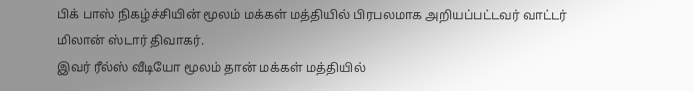பிக் பாஸ் நிகழ்ச்சியின் மூலம் மக்கள் மத்தியில் பிரபலமாக அறியப்பட்டவர் வாட்டர் மிலான் ஸ்டார் திவாகர்.
இவர் ரீல்ஸ் வீடியோ மூலம் தான் மக்கள் மத்தியில்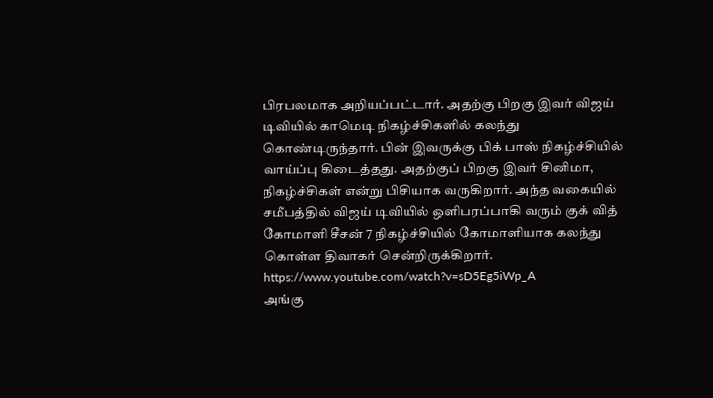பிரபலமாக அறியப்பட்டார். அதற்கு பிறகு இவர் விஜய் டிவியில் காமெடி நிகழ்ச்சிகளில் கலந்து கொண்டிருந்தார். பின் இவருக்கு பிக் பாஸ் நிகழ்ச்சியில் வாய்ப்பு கிடைத்தது. அதற்குப் பிறகு இவர் சினிமா, நிகழ்ச்சிகள் என்று பிசியாக வருகிறார். அந்த வகையில் சமீபத்தில் விஜய் டிவியில் ஒளிபரப்பாகி வரும் குக் வித் கோமாளி சீசன் 7 நிகழ்ச்சியில் கோமாளியாக கலந்து கொள்ள திவாகர் சென்றிருக்கிறார்.
https://www.youtube.com/watch?v=sD5Eg5iWp_A
அங்கு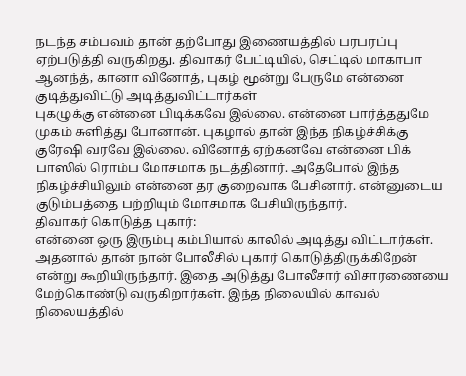நடந்த சம்பவம் தான் தற்போது இணையத்தில் பரபரப்பு ஏற்படுத்தி வருகிறது. திவாகர் பேட்டியில், செட்டில் மாகாபா ஆனந்த், கானா வினோத், புகழ் மூன்று பேருமே என்னை குடித்துவிட்டு அடித்துவிட்டார்கள்
புகழுக்கு என்னை பிடிக்கவே இல்லை. என்னை பார்த்ததுமே முகம் சுளித்து போனான். புகழால் தான் இந்த நிகழ்ச்சிக்கு குரேஷி வரவே இல்லை. வினோத் ஏற்கனவே என்னை பிக் பாஸில் ரொம்ப மோசமாக நடத்தினார். அதேபோல் இந்த நிகழ்ச்சியிலும் என்னை தர குறைவாக பேசினார். என்னுடைய குடும்பத்தை பற்றியும் மோசமாக பேசியிருந்தார்.
திவாகர் கொடுத்த புகார்:
என்னை ஒரு இரும்பு கம்பியால் காலில் அடித்து விட்டார்கள். அதனால் தான் நான் போலீசில் புகார் கொடுத்திருக்கிறேன் என்று கூறியிருந்தார். இதை அடுத்து போலீசார் விசாரணையை மேற்கொண்டு வருகிறார்கள். இந்த நிலையில் காவல் நிலையத்தில்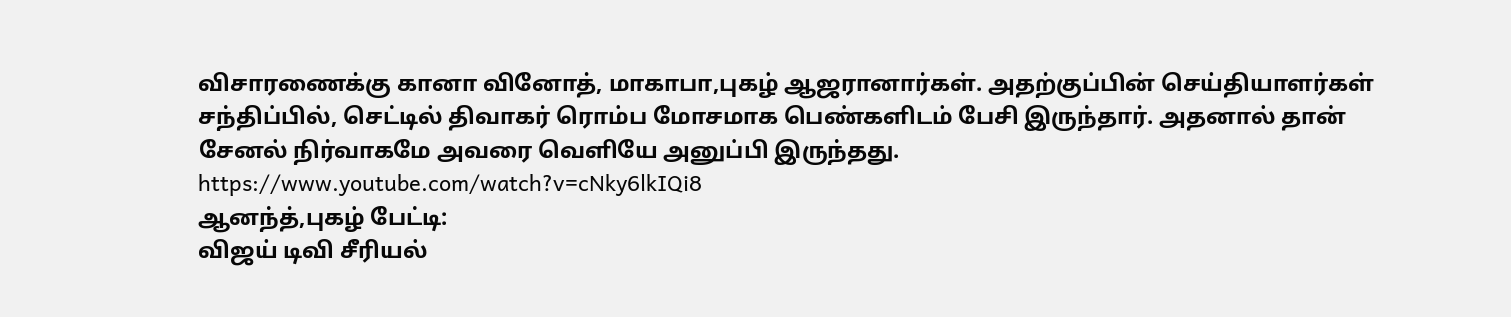விசாரணைக்கு கானா வினோத், மாகாபா,புகழ் ஆஜரானார்கள். அதற்குப்பின் செய்தியாளர்கள் சந்திப்பில், செட்டில் திவாகர் ரொம்ப மோசமாக பெண்களிடம் பேசி இருந்தார். அதனால் தான் சேனல் நிர்வாகமே அவரை வெளியே அனுப்பி இருந்தது.
https://www.youtube.com/watch?v=cNky6lkIQi8
ஆனந்த்,புகழ் பேட்டி:
விஜய் டிவி சீரியல்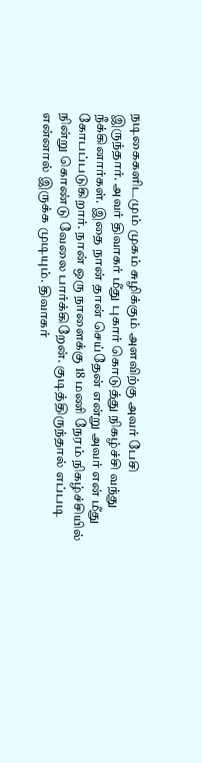நடிகைகளிடமும் முகம் சுழிக்கும் அளவிற்கு அவர் பேசி இருந்தார். அவர் திவாகர் மீது புகார் கொடுத்து நிகழ்ச்சி வந்து நீக்கினார்கள். இதை நான் தான் செய்தேன் என்று அவர் என் மீது கோபப்படுகிறார். நான் ஒரு நாளைக்கு 18 மணி நேரம் நிகழ்ச்சியில் நின்று கொண்டு வேலை பார்க்கிறேன். குடித்திருந்தால் எப்படி என்னால் இருக்க முடியும். திவாகர்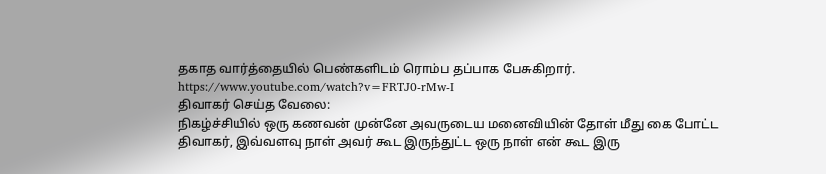தகாத வார்த்தையில் பெண்களிடம் ரொம்ப தப்பாக பேசுகிறார்.
https://www.youtube.com/watch?v=FRTJ0-rMw-I
திவாகர் செய்த வேலை:
நிகழ்ச்சியில் ஒரு கணவன் முன்னே அவருடைய மனைவியின் தோள் மீது கை போட்ட திவாகர், இவ்வளவு நாள் அவர் கூட இருந்துட்ட ஒரு நாள் என் கூட இரு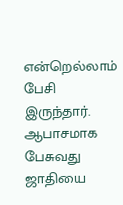என்றெல்லாம் பேசி இருந்தார். ஆபாசமாக பேசுவது ஜாதியை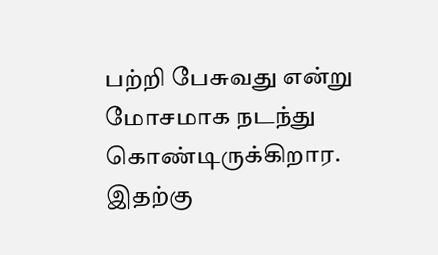பற்றி பேசுவது என்று மோசமாக நடந்து கொண்டிருக்கிறார. இதற்கு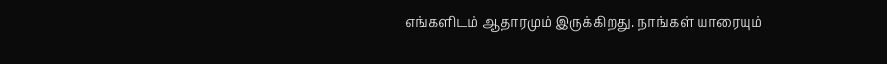எங்களிடம் ஆதாரமும் இருக்கிறது. நாங்கள் யாரையும்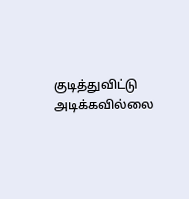குடித்துவிட்டு அடிக்கவில்லை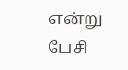என்று பேசி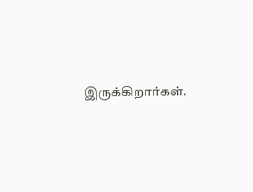இருக்கிறார்கள்.